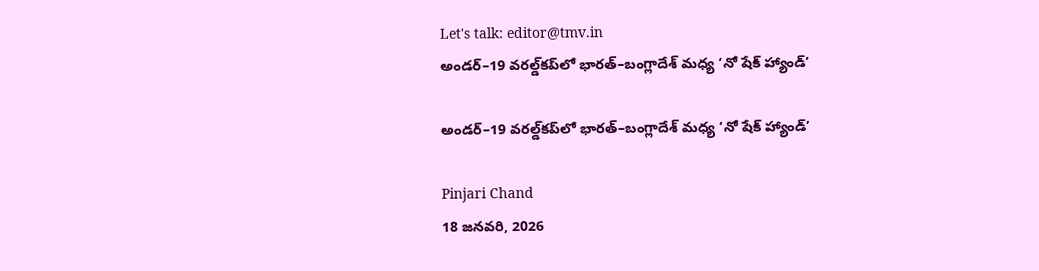Let's talk: editor@tmv.in
అండర్‌–19 వరల్డ్‌కప్‌లో భారత్–బంగ్లాదేశ్ మధ్య ‘నో షేక్ హ్యాండ్’

అండర్‌–19 వరల్డ్‌కప్‌లో భారత్–బంగ్లాదేశ్ మధ్య ‘నో షేక్ హ్యాండ్’

Pinjari Chand
18 జనవరి, 2026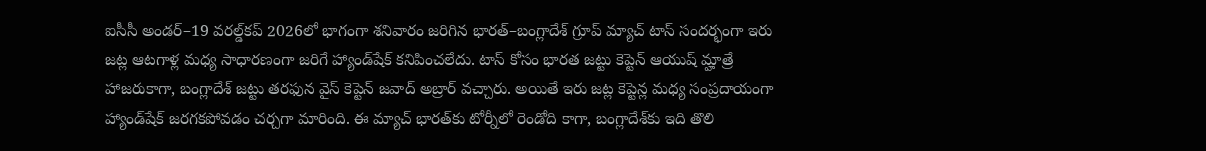ఐసీసీ అండర్‌–19 వరల్డ్‌కప్‌ 2026లో భాగంగా శనివారం జరిగిన భారత్‌–బంగ్లాదేశ్‌ గ్రూప్‌ మ్యాచ్‌ టాస్‌ సందర్భంగా ఇరు జట్ల ఆటగాళ్ల మధ్య సాధారణంగా జరిగే హ్యాండ్‌షేక్‌ కనిపించలేదు. టాస్‌ కోసం భారత జట్టు కెప్టెన్‌ ఆయుష్‌ మ్హాత్రే హాజరుకాగా, బంగ్లాదేశ్‌ జట్టు తరఫున వైస్ కెప్టెన్‌ జవాద్‌ అబ్రార్‌ వచ్చారు. అయితే ఇరు జట్ల కెప్టెన్ల మధ్య సంప్రదాయంగా హ్యాండ్‌షేక్‌ జరగకపోవడం చర్చగా మారింది. ఈ మ్యాచ్‌ భారత్‌కు టోర్నీలో రెండోది కాగా, బంగ్లాదేశ్‌కు ఇది తొలి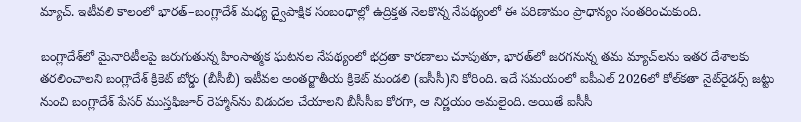మ్యాచ్‌. ఇటీవలి కాలంలో భారత్‌–బంగ్లాదేశ్‌ మధ్య ద్వైపాక్షిక సంబంధాల్లో ఉద్రిక్తత నెలకొన్న నేపథ్యంలో ఈ పరిణామం ప్రాధాన్యం సంతరించుకుంది.

బంగ్లాదేశ్‌లో మైనారిటీలపై జరుగుతున్న హింసాత్మక ఘటనల నేపథ్యంలో భద్రతా కారణాలు చూపుతూ, భారత్‌లో జరగనున్న తమ మ్యాచ్‌లను ఇతర దేశాలకు తరలించాలని బంగ్లాదేశ్‌ క్రికెట్‌ బోర్డు (బీసీబీ) ఇటీవల అంతర్జాతీయ క్రికెట్‌ మండలి (ఐసీసీ)ని కోరింది. ఇదే సమయంలో ఐపీఎల్‌ 2026లో కోల్‌కతా నైట్‌రైడర్స్‌ జట్టు నుంచి బంగ్లాదేశ్‌ పేసర్‌ ముస్తఫిజూర్‌ రెహ్మాన్‌ను విడుదల చేయాలని బీసీసీఐ కోరగా, ఆ నిర్ణయం అమలైంది. అయితే ఐసీసీ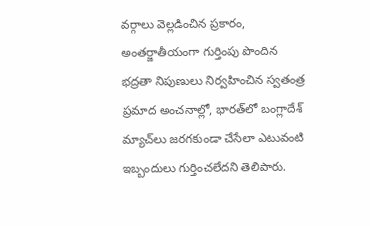వర్గాలు వెల్లడించిన ప్రకారం, అంతర్జాతీయంగా గుర్తింపు పొందిన భద్రతా నిపుణులు నిర్వహించిన స్వతంత్ర ప్రమాద అంచనాల్లో, భారత్‌లో బంగ్లాదేశ్‌ మ్యాచ్‌లు జరగకుండా చేసేలా ఎటువంటి ఇబ్బందులు గుర్తించలేదని తెలిపారు.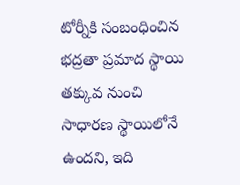టోర్నీకి సంబంధించిన భద్రతా ప్రమాద స్థాయి తక్కువ నుంచి సాధారణ స్థాయిలోనే ఉందని, ఇది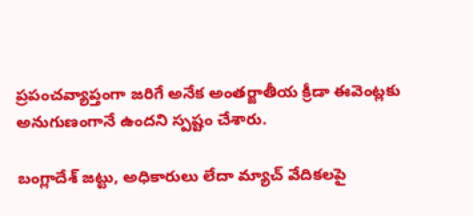ప్రపంచవ్యాప్తంగా జరిగే అనేక అంతర్జాతీయ క్రీడా ఈవెంట్లకు అనుగుణంగానే ఉందని స్పష్టం చేశారు.

బంగ్లాదేశ్‌ జట్టు, అధికారులు లేదా మ్యాచ్‌ వేదికలపై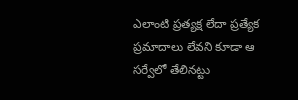ఎలాంటి ప్రత్యక్ష లేదా ప్రత్యేక ప్రమాదాలు లేవని కూడా ఆ సర్వేలో తేలినట్టు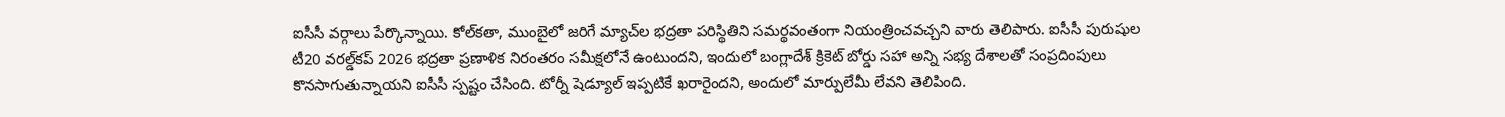ఐసీసీ వర్గాలు పేర్కొన్నాయి. కోల్‌కతా, ముంబైలో జరిగే మ్యాచ్‌ల భద్రతా పరిస్థితిని సమర్థవంతంగా నియంత్రించవచ్చని వారు తెలిపారు. ఐసీసీ పురుషుల టీ20 వరల్డ్‌కప్‌ 2026 భద్రతా ప్రణాళిక నిరంతరం సమీక్షలోనే ఉంటుందని, ఇందులో బంగ్లాదేశ్‌ క్రికెట్‌ బోర్డు సహా అన్ని సభ్య దేశాలతో సంప్రదింపులు కొనసాగుతున్నాయని ఐసీసీ స్పష్టం చేసింది. టోర్నీ షెడ్యూల్‌ ఇప్పటికే ఖరారైందని, అందులో మార్పులేమీ లేవని తెలిపింది.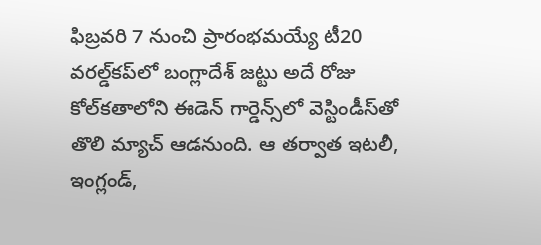ఫిబ్రవరి 7 నుంచి ప్రారంభమయ్యే టీ20 వరల్డ్‌కప్‌లో బంగ్లాదేశ్‌ జట్టు అదే రోజు కోల్‌కతాలోని ఈడెన్‌ గార్డెన్స్‌లో వెస్టిండీస్‌తో తొలి మ్యాచ్‌ ఆడనుంది. ఆ తర్వాత ఇటలీ, ఇంగ్లండ్‌,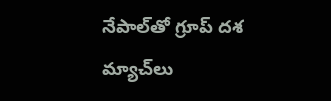నేపాల్‌తో గ్రూప్‌ దశ మ్యాచ్‌లు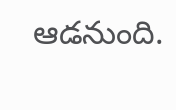ఆడనుంది.